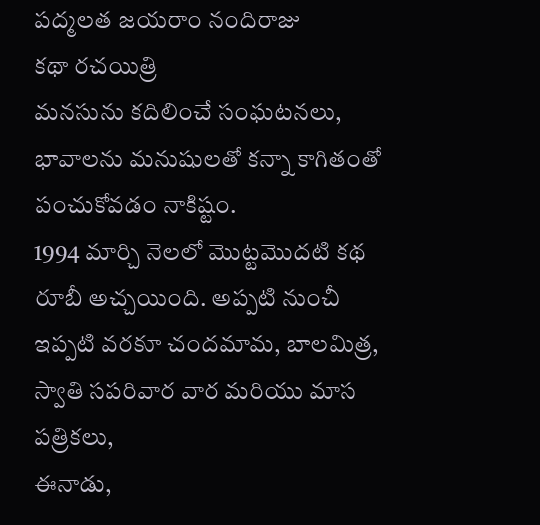పద్మలత జయరాం నందిరాజు
కథా రచయిత్రి
మనసును కదిలించే సంఘటనలు, భావాలను మనుషులతో కన్నా కాగితంతో పంచుకోవడం నాకిష్టం.
1994 మార్చి నెలలో మొట్టమొదటి కథ రూబీ అచ్చయింది. అప్పటి నుంచీ ఇప్పటి వరకూ చందమామ, బాలమిత్ర, స్వాతి సపరివార వార మరియు మాస పత్రికలు,
ఈనాడు,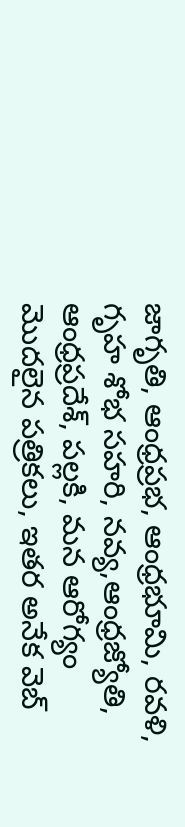జాగృతి, ఆంధ్రప్రభ, ఆంధ్రభూమి, రవళి, గృహ శోభ సహరి, నవ్య,ఆంధ్రజ్యోతి, ఆంధ్రప్రదేశ్, పల్లకి, మన ఆరోగ్యం మొదలైన పత్రికలు, ఇతర అనేక వెబ్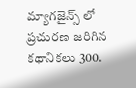మ్యాగజైన్స్ లో ప్రచురణ జరిగిన కథానికలు 300.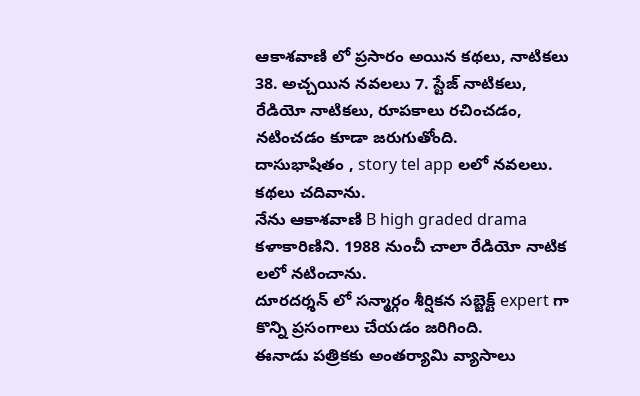ఆకాశవాణి లో ప్రసారం అయిన కథలు, నాటికలు 38. అచ్చయిన నవలలు 7. స్టేజ్ నాటికలు, రేడియో నాటికలు, రూపకాలు రచించడం, నటించడం కూడా జరుగుతోంది.
దాసుభాషితం , story tel app లలో నవలలు. కథలు చదివాను.
నేను ఆకాశవాణి B high graded drama కళాకారిణిని. 1988 నుంచీ చాలా రేడియో నాటిక లలో నటించాను.
దూరదర్శన్ లో సన్మార్గం శీర్షికన సబ్జెక్ట్ expert గా కొన్ని ప్రసంగాలు చేయడం జరిగింది.
ఈనాడు పత్రికకు అంతర్యామి వ్యాసాలు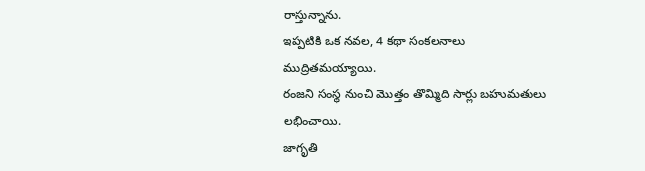రాస్తున్నాను.
ఇప్పటికి ఒక నవల, 4 కథా సంకలనాలు ముద్రితమయ్యాయి.
రంజని సంస్థ నుంచి మొత్తం తొమ్మిది సార్లు బహుమతులు లభించాయి.
జాగృతి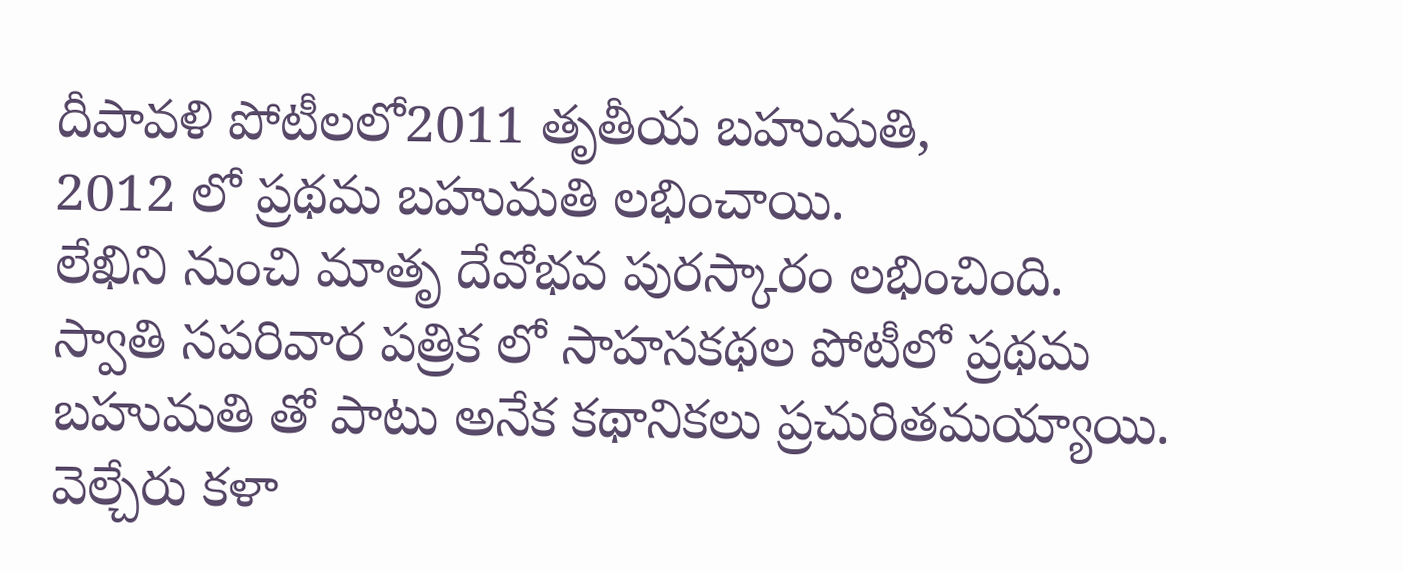దీపావళి పోటీలలో2011 తృతీయ బహుమతి,
2012 లో ప్రథమ బహుమతి లభించాయి.
లేఖిని నుంచి మాతృ దేవోభవ పురస్కారం లభించింది.
స్వాతి సపరివార పత్రిక లో సాహసకథల పోటీలో ప్రథమ బహుమతి తో పాటు అనేక కథానికలు ప్రచురితమయ్యాయి.
వెల్చేరు కళా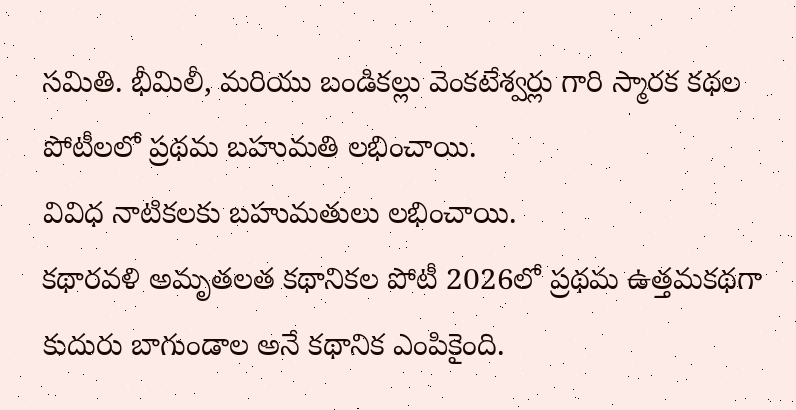సమితి. భీమిలీ, మరియు బండికల్లు వెంకటేశ్వర్లు గారి స్మారక కథల పోటీలలో ప్రథమ బహుమతి లభించాయి.
వివిధ నాటికలకు బహుమతులు లభించాయి.
కథారవళి అమృతలత కథానికల పోటీ 2026లో ప్రథమ ఉత్తమకథగా కుదురు బాగుండాల అనే కథానిక ఎంపికైంది.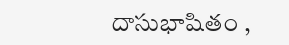దాసుభాషితం ,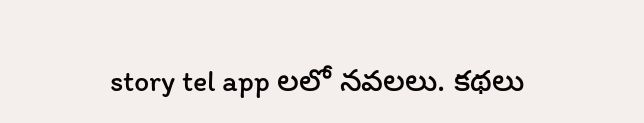story tel app లలో నవలలు. కథలు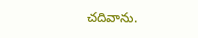చదివాను.